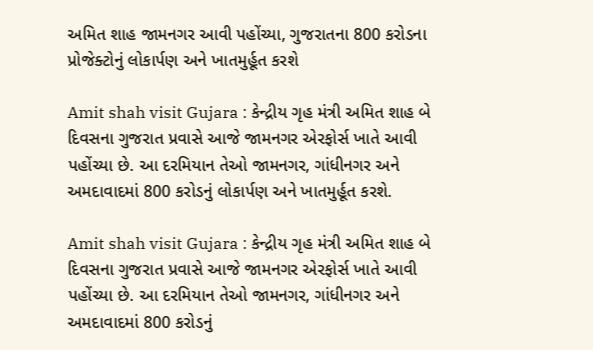અમિત શાહ જામનગર આવી પહોંચ્યા, ગુજરાતના 800 કરોડના પ્રોજેક્ટોનું લોકાર્પણ અને ખાતમુર્હૂત કરશે

Amit shah visit Gujara : કેન્દ્રીય ગૃહ મંત્રી અમિત શાહ બે દિવસના ગુજરાત પ્રવાસે આજે જામનગર એરફોર્સ ખાતે આવી પહોંચ્યા છે. આ દરમિયાન તેઓ જામનગર, ગાંધીનગર અને અમદાવાદમાં 800 કરોડનું લોકાર્પણ અને ખાતમુર્હૂત કરશે.

Amit shah visit Gujara : કેન્દ્રીય ગૃહ મંત્રી અમિત શાહ બે દિવસના ગુજરાત પ્રવાસે આજે જામનગર એરફોર્સ ખાતે આવી પહોંચ્યા છે. આ દરમિયાન તેઓ જામનગર, ગાંધીનગર અને અમદાવાદમાં 800 કરોડનું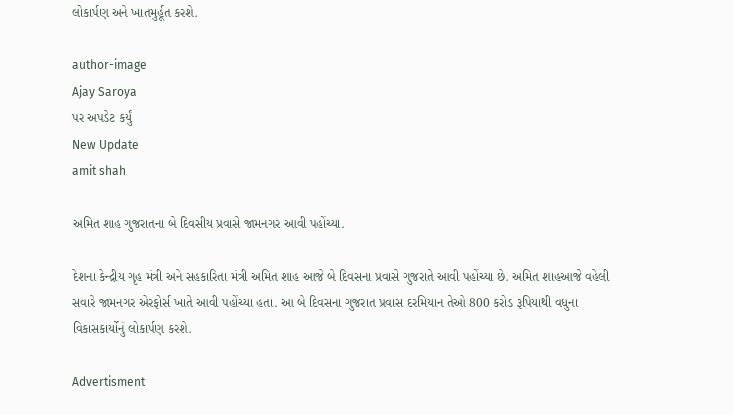લોકાર્પણ અને ખાતમુર્હૂત કરશે.

author-image
Ajay Saroya
પર અપડેટ કર્યું
New Update
amit shah

અમિત શાહ ગુજરાતના બે દિવસીય પ્રવાસે જામનગર આવી પહોંચ્યા.

દેશના કેન્દ્રીય ગૃહ મંત્રી અને સહકારિતા મંત્રી અમિત શાહ આજે બે દિવસના પ્રવાસે ગુજરાતે આવી પહોંચ્યા છે. અમિત શાહઆજે વહેલી સવારે જામનગર એરફોર્સ ખાતે આવી પહોંચ્યા હતા. આ બે દિવસના ગુજરાત પ્રવાસ દરમિયાન તેઓ 800 કરોડ રૂપિયાથી વધુના વિકાસકાર્યોનું લોકાર્પણ કરશે.

Advertisment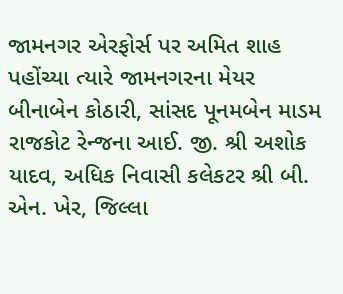જામનગર એરફોર્સ પર અમિત શાહ પહોંચ્યા ત્યારે જામનગરના મેયર બીનાબેન કોઠારી, સાંસદ પૂનમબેન માડમ રાજકોટ રેન્જના આઈ. જી. શ્રી અશોક યાદવ, અધિક નિવાસી કલેકટર શ્રી બી. એન. ખેર, જિલ્લા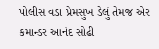પોલીસ વડા પ્રેમસુખ ડેલું તેમજ એર કમાન્ડર આનંદ સોઢી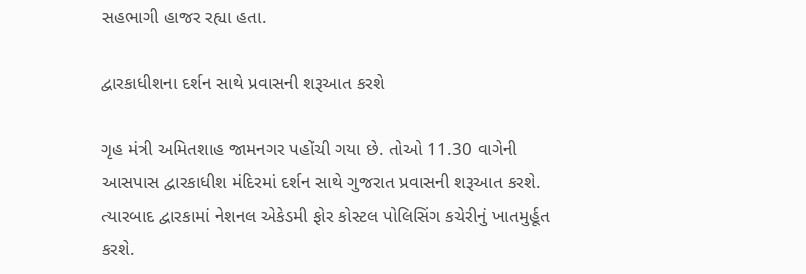સહભાગી હાજર રહ્યા હતા.

દ્વારકાધીશના દર્શન સાથે પ્રવાસની શરૂઆત કરશે

ગૃહ મંત્રી અમિતશાહ જામનગર પહોંચી ગયા છે. તોઓ 11.30 વાગેની આસપાસ દ્વારકાધીશ મંદિરમાં દર્શન સાથે ગુજરાત પ્રવાસની શરૂઆત કરશે. ત્યારબાદ દ્વારકામાં નેશનલ એકેડમી ફોર કોસ્ટલ પોલિસિંગ કચેરીનું ખાતમુર્હૂત કરશે.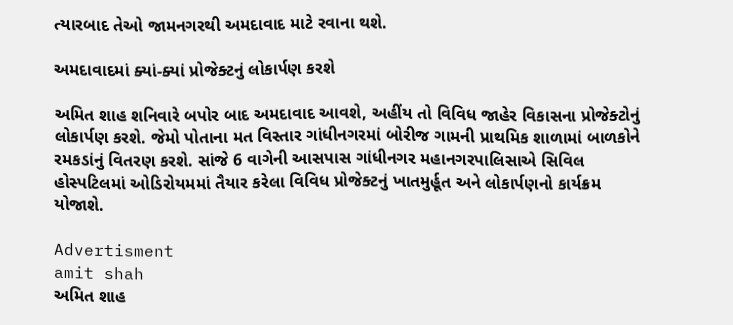ત્યારબાદ તેઓ જામનગરથી અમદાવાદ માટે રવાના થશે.

અમદાવાદમાં ક્યાં-ક્યાં પ્રોજેક્ટનું લોકાર્પણ કરશે

અમિત શાહ શનિવારે બપોર બાદ અમદાવાદ આવશે, અહીંય તો વિવિધ જાહેર વિકાસના પ્રોજેક્ટોનું લોકાર્પણ કરશે. જેમો પોતાના મત વિસ્તાર ગાંધીનગરમાં બોરીજ ગામની પ્રાથમિક શાળામાં બાળકોને રમકડાંનું વિતરણ કરશે. સાંજે 6 વાગેની આસપાસ ગાંધીનગર મહાનગરપાલિસાએ સિવિલ હોસ્પટિલમાં ઓડિરોયમમાં તૈયાર કરેલા વિવિધ પ્રોજેક્ટનું ખાતમુર્હૂત અને લોકાર્પણનો કાર્યક્રમ યોજાશે.

Advertisment
amit shah
અમિત શાહ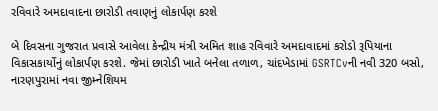રવિવારે અમદાવાદના છારોડી તવાણનું લોકાર્પણ કરશે

બે દિવસના ગુજરાત પ્રવાસે આવેલા કેન્દ્રીય મંત્રી અમિત શાહ રવિવારે અમદાવાદમાં કરોડો રૂપિયાના વિકાસકાર્યોનું લોકાર્પણ કરશે. જેમાં છારોડી ખાતે બનેલા તળાળ, ચાંદખેડામાં GSRTCvની નવી 320 બસો, નારણપુરામાં નવા જીમ્નેશિયમ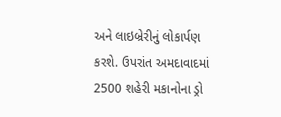અને લાઇબ્રેરીનું લોકાર્પણ કરશે. ઉપરાંત અમદાવાદમાં 2500 શહેરી મકાનોના ડ્રો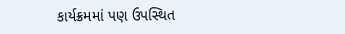કાર્યક્રમમાં પણ ઉપસ્થિત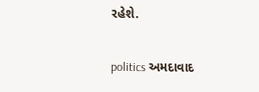રહેશે.

politics અમદાવાદ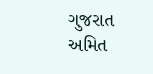ગુજરાત અમિત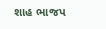શાહ ભાજપ